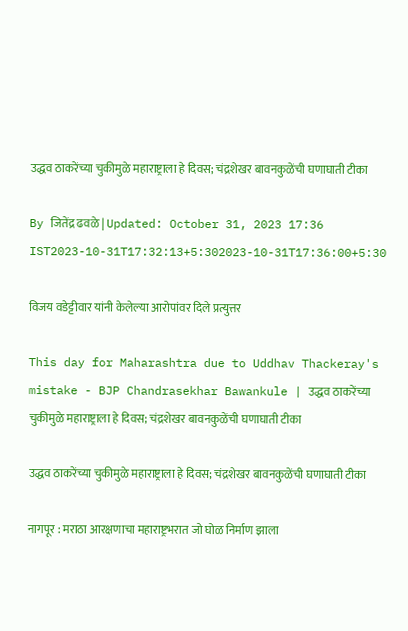उद्धव ठाकरेंच्या चुकीमुळे महाराष्ट्राला हे दिवस; चंद्रशेखर बावनकुळेंची घणाघाती टीका

By जितेंद्र ढवळे | Updated: October 31, 2023 17:36 IST2023-10-31T17:32:13+5:302023-10-31T17:36:00+5:30

विजय वडेट्टीवार यांनी केलेल्या आरोपांवर दिले प्रत्युत्तर

This day for Maharashtra due to Uddhav Thackeray's mistake - BJP Chandrasekhar Bawankule | उद्धव ठाकरेंच्या चुकीमुळे महाराष्ट्राला हे दिवस; चंद्रशेखर बावनकुळेंची घणाघाती टीका

उद्धव ठाकरेंच्या चुकीमुळे महाराष्ट्राला हे दिवस; चंद्रशेखर बावनकुळेंची घणाघाती टीका

नागपूर : मराठा आरक्षणाचा महाराष्ट्रभरात जो घोळ निर्माण झाला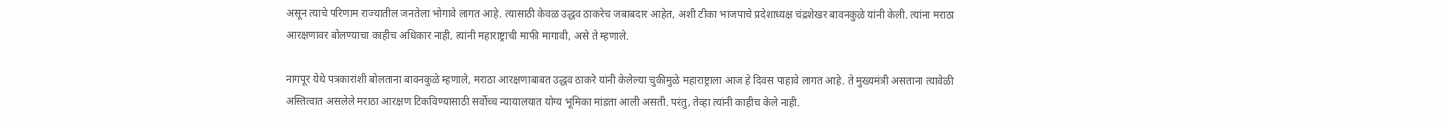असून त्याचे परिणाम राज्यातील जनतेला भोगावे लागत आहे. त्यासाठी केवळ उद्धव ठाकरेच जबाबदार आहेत, अशी टीका भाजपाचे प्रदेशाध्यक्ष चंद्रशेखर बावनकुळे यांनी केली. त्यांना मराठा आरक्षणावर बोलण्याचा काहीच अधिकार नाही, त्यांनी महाराष्ट्राची माफी मागावी, असे ते म्हणाले.

नागपूर येथे पत्रकारांशी बोलताना बावनकुळे म्हणाले, मराठा आरक्षणाबाबत उद्धव ठाकरे यांनी केलेल्या चुकीमुळे महाराष्ट्राला आज हे दिवस पाहावे लागत आहे. ते मुख्यमंत्री असताना त्यावेळी अस्तित्वात असलेले मराठा आरक्षण टिकविण्यासाठी सर्वोच्च न्यायालयात योग्य भूमिका मांडता आली असती. परंतु, तेव्हा त्यांनी काहीच केले नाही.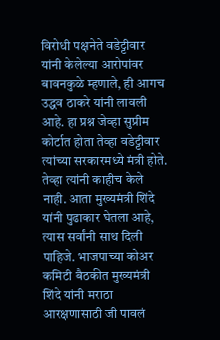विरोधी पक्षनेते वडेट्टीवार यांनी केलेल्या आरोपांवर बावनकुळे म्हणाले, ही आगच उद्धव ठाकरे यांनी लावली आहे. हा प्रश्न जेव्हा सुप्रीम कोर्टात होता तेव्हा वडेट्टीवार त्यांच्या सरकारमध्ये मंत्री होते. तेव्हा त्यांनी काहीच केले नाही. आता मुख्यमंत्री शिंदे यांनी पुढाकार घेतला आहे, त्यास सर्वांनी साथ दिली पाहिजे. भाजपाच्या कोअर कमिटी बैठकीत मुख्यमंत्री शिंदे यांनी मराठा आरक्षणासाठी जी पावलं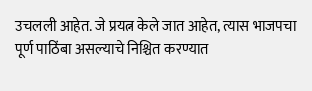उचलली आहेत. जे प्रयत्न केले जात आहेत, त्यास भाजपचा पूर्ण पाठिंबा असल्याचे निश्चित करण्यात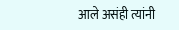आले असंही त्यांनी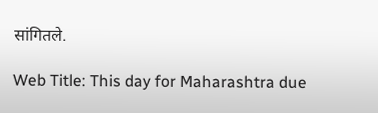सांगितले.

Web Title: This day for Maharashtra due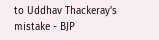to Uddhav Thackeray's mistake - BJP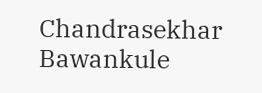Chandrasekhar Bawankule